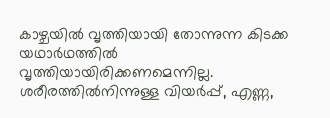കാഴ്ചയിൽ വൃത്തിയായി തോന്നുന്ന കിടക്ക യഥാർഥത്തിൽ വൃത്തിയായിരിക്കണമെന്നില്ല. ശരീരത്തിൽനിന്നുള്ള വിയർപ്പ്, എണ്ണ,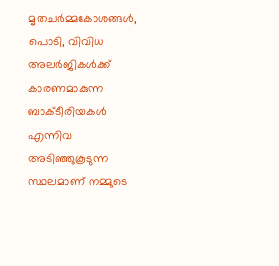മൃതചർമ്മകോശങ്ങൾ, പൊടി, വിവിധ അലർജികൾക്ക് കാരണമാകുന്ന ബാക്ടീരിയകൾ എന്നിവ അടിഞ്ഞുകൂടുന്ന സ്ഥലമാണ് നമ്മുടെ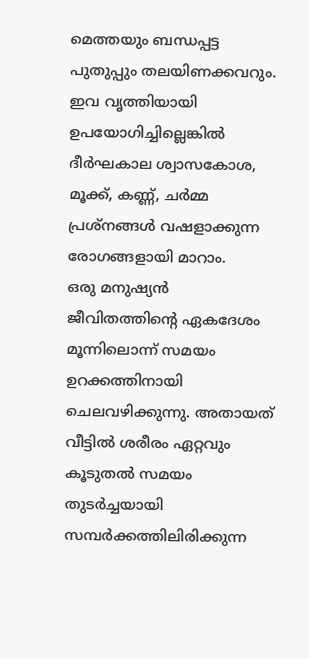മെത്തയും ബന്ധപ്പട്ട പുതുപ്പും തലയിണക്കവറും. ഇവ വൃത്തിയായി ഉപയോഗിച്ചില്ലെങ്കിൽ ദീർഘകാല ശ്വാസകോശ, മൂക്ക്, കണ്ണ്, ചർമ്മ പ്രശ്നങ്ങൾ വഷളാക്കുന്ന രോഗങ്ങളായി മാറാം.
ഒരു മനുഷ്യൻ ജീവിതത്തിന്റെ ഏകദേശം മൂന്നിലൊന്ന് സമയം ഉറക്കത്തിനായി ചെലവഴിക്കുന്നു. അതായത് വീട്ടിൽ ശരീരം ഏറ്റവും കൂടുതൽ സമയം തുടർച്ചയായി സമ്പർക്കത്തിലിരിക്കുന്ന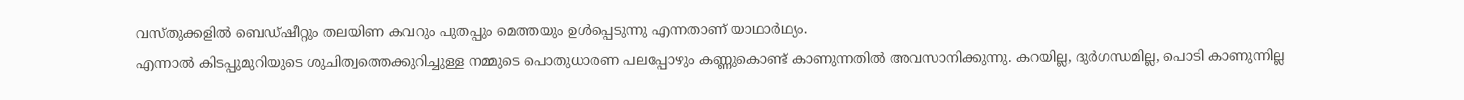വസ്തുക്കളിൽ ബെഡ്ഷീറ്റും തലയിണ കവറും പുതപ്പും മെത്തയും ഉൾപ്പെടുന്നു എന്നതാണ് യാഥാർഥ്യം.
എന്നാൽ കിടപ്പുമുറിയുടെ ശുചിത്വത്തെക്കുറിച്ചുള്ള നമ്മുടെ പൊതുധാരണ പലപ്പോഴും കണ്ണുകൊണ്ട് കാണുന്നതിൽ അവസാനിക്കുന്നു. കറയില്ല, ദുർഗന്ധമില്ല, പൊടി കാണുന്നില്ല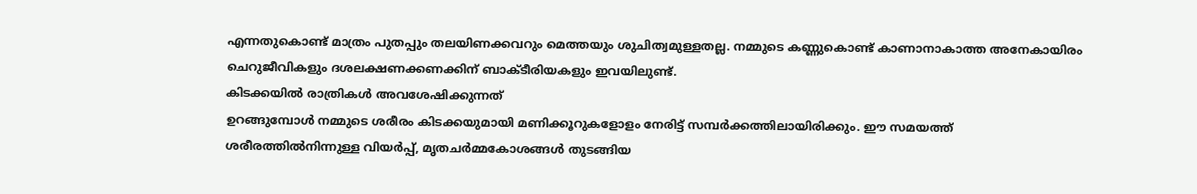എന്നതുകൊണ്ട് മാത്രം പുതപ്പും തലയിണക്കവറും മെത്തയും ശുചിത്വമുള്ളതല്ല. നമ്മുടെ കണ്ണുകൊണ്ട് കാണാനാകാത്ത അനേകായിരം ചെറുജീവികളും ദശലക്ഷണക്കണക്കിന് ബാക്ടീരിയകളും ഇവയിലുണ്ട്.
കിടക്കയിൽ രാത്രികൾ അവശേഷിക്കുന്നത്
ഉറങ്ങുമ്പോൾ നമ്മുടെ ശരീരം കിടക്കയുമായി മണിക്കൂറുകളോളം നേരിട്ട് സമ്പർക്കത്തിലായിരിക്കും. ഈ സമയത്ത് ശരീരത്തിൽനിന്നുള്ള വിയർപ്പ്, മൃതചർമ്മകോശങ്ങൾ തുടങ്ങിയ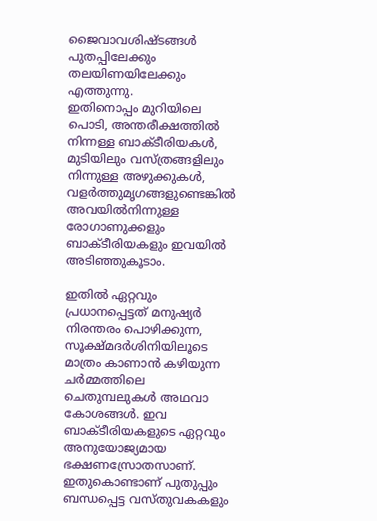ജൈവാവശിഷ്ടങ്ങൾ പുതപ്പിലേക്കും തലയിണയിലേക്കും എത്തുന്നു.
ഇതിനൊപ്പം മുറിയിലെ പൊടി, അന്തരീക്ഷത്തിൽ നിന്നള്ള ബാക്ടീരിയകൾ, മുടിയിലും വസ്ത്രങ്ങളിലും നിന്നുള്ള അഴുക്കുകൾ, വളർത്തുമൃഗങ്ങളുണ്ടെങ്കിൽ അവയിൽനിന്നുള്ള രോഗാണുക്കളും ബാക്ടീരിയകളും ഇവയിൽ അടിഞ്ഞുകൂടാം.

ഇതിൽ ഏറ്റവും പ്രധാനപ്പെട്ടത് മനുഷ്യർ നിരന്തരം പൊഴിക്കുന്ന, സൂക്ഷ്മദർശിനിയിലൂടെ മാത്രം കാണാൻ കഴിയുന്ന ചർമ്മത്തിലെ ചെതുമ്പലുകൾ അഥവാ കോശങ്ങൾ. ഇവ ബാക്ടീരിയകളുടെ ഏറ്റവും അനുയോജ്യമായ ഭക്ഷണസ്രോതസാണ്. ഇതുകൊണ്ടാണ് പുതുപ്പും ബന്ധപ്പെട്ട വസ്തുവകകളും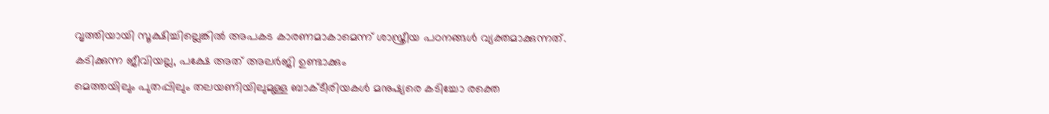വൃത്തിയായി സൂക്ഷിച്ചില്ലെങ്കിൽ അപകട കാരണമാകാമെന്ന് ശാസ്ത്രീയ പഠനങ്ങൾ വ്യക്തമാക്കുന്നത്.
കടിക്കുന്ന ജീവിയല്ല, പക്ഷേ അത് അലർജി ഉണ്ടാക്കും
മെത്തയിലും പുതപ്പിലും തലയണിയിലുമുള്ള ബാക്ടീരിയകൾ മനുഷ്യരെ കടിച്ചോ രക്തെ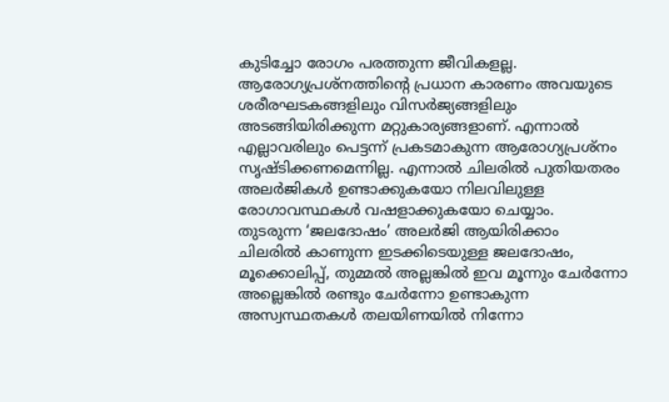കുടിച്ചോ രോഗം പരത്തുന്ന ജീവികളല്ല. ആരോഗ്യപ്രശ്നത്തിന്റെ പ്രധാന കാരണം അവയുടെ ശരീരഘടകങ്ങളിലും വിസർജ്യങ്ങളിലും അടങ്ങിയിരിക്കുന്ന മറ്റുകാര്യങ്ങളാണ്. എന്നാൽ എല്ലാവരിലും പെട്ടന്ന് പ്രകടമാകുന്ന ആരോഗ്യപ്രശ്നം സൃഷ്ടിക്കണമെന്നില്ല. എന്നാൽ ചിലരിൽ പുതിയതരം അലർജികൾ ഉണ്ടാക്കുകയോ നിലവിലുള്ള രോഗാവസ്ഥകൾ വഷളാക്കുകയോ ചെയ്യാം.
തുടരുന്ന ‘ജലദോഷം’ അലർജി ആയിരിക്കാം
ചിലരിൽ കാണുന്ന ഇടക്കിടെയുള്ള ജലദോഷം, മൂക്കൊലിപ്പ്, തുമ്മൽ അല്ലങ്കിൽ ഇവ മൂന്നും ചേർന്നോ അല്ലെങ്കിൽ രണ്ടും ചേർന്നോ ഉണ്ടാകുന്ന അസ്വസ്ഥതകൾ തലയിണയിൽ നിന്നോ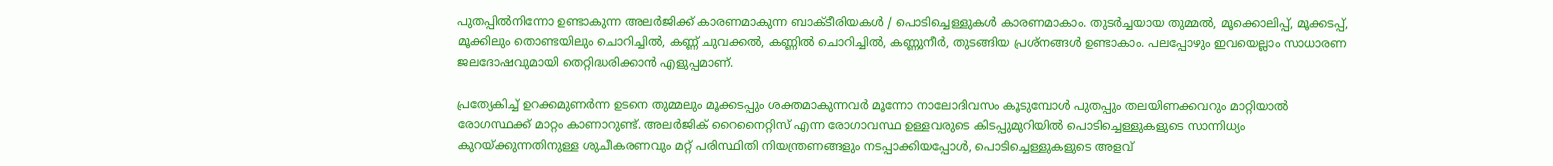പുതപ്പിൽനിന്നോ ഉണ്ടാകുന്ന അലർജിക്ക് കാരണമാകുന്ന ബാക്ടീരിയകൾ / പൊടിച്ചെള്ളുകൾ കാരണമാകാം. തുടർച്ചയായ തുമ്മൽ, മൂക്കൊലിപ്പ്, മൂക്കടപ്പ്, മൂക്കിലും തൊണ്ടയിലും ചൊറിച്ചിൽ, കണ്ണ് ചുവക്കൽ, കണ്ണിൽ ചൊറിച്ചിൽ, കണ്ണുനീർ, തുടങ്ങിയ പ്രശ്നങ്ങൾ ഉണ്ടാകാം. പലപ്പോഴും ഇവയെല്ലാം സാധാരണ ജലദോഷവുമായി തെറ്റിദ്ധരിക്കാൻ എളുപ്പമാണ്.

പ്രത്യേകിച്ച് ഉറക്കമുണർന്ന ഉടനെ തുമ്മലും മൂക്കടപ്പും ശക്തമാകുന്നവർ മൂന്നോ നാലോദിവസം കൂടുമ്പോൾ പുതപ്പും തലയിണക്കവറും മാറ്റിയാൽ രോഗസ്ഥക്ക് മാറ്റം കാണാറുണ്ട്. അലർജിക് റൈനൈറ്റിസ് എന്ന രോഗാവസ്ഥ ഉള്ളവരുടെ കിടപ്പുമുറിയിൽ പൊടിച്ചെള്ളുകളുടെ സാന്നിധ്യം കുറയ്ക്കുന്നതിനുള്ള ശുചീകരണവും മറ്റ് പരിസ്ഥിതി നിയന്ത്രണങ്ങളും നടപ്പാക്കിയപ്പോൾ, പൊടിച്ചെള്ളുകളുടെ അളവ്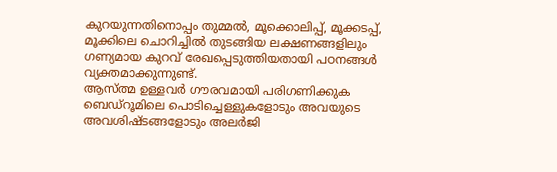കുറയുന്നതിനൊപ്പം തുമ്മൽ, മൂക്കൊലിപ്പ്, മൂക്കടപ്പ്, മൂക്കിലെ ചൊറിച്ചിൽ തുടങ്ങിയ ലക്ഷണങ്ങളിലും ഗണ്യമായ കുറവ് രേഖപ്പെടുത്തിയതായി പഠനങ്ങൾ വ്യക്തമാക്കുന്നുണ്ട്.
ആസ്ത്മ ഉള്ളവർ ഗൗരവമായി പരിഗണിക്കുക
ബെഡ്റൂമിലെ പൊടിച്ചെള്ളുകളോടും അവയുടെ അവശിഷ്ടങ്ങളോടും അലർജി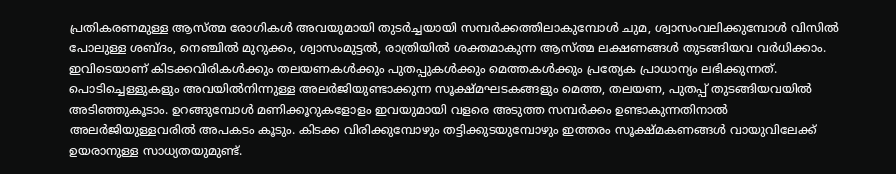പ്രതികരണമുള്ള ആസ്ത്മ രോഗികൾ അവയുമായി തുടർച്ചയായി സമ്പർക്കത്തിലാകുമ്പോൾ ചുമ, ശ്വാസംവലിക്കുമ്പോൾ വിസിൽ പോലുള്ള ശബ്ദം, നെഞ്ചിൽ മുറുക്കം, ശ്വാസംമുട്ടൽ, രാത്രിയിൽ ശക്തമാകുന്ന ആസ്ത്മ ലക്ഷണങ്ങൾ തുടങ്ങിയവ വർധിക്കാം.
ഇവിടെയാണ് കിടക്കവിരികൾക്കും തലയണകൾക്കും പുതപ്പുകൾക്കും മെത്തകൾക്കും പ്രത്യേക പ്രാധാന്യം ലഭിക്കുന്നത്. പൊടിച്ചെള്ളുകളും അവയിൽനിന്നുള്ള അലർജിയുണ്ടാക്കുന്ന സൂക്ഷ്മഘടകങ്ങളും മെത്ത, തലയണ, പുതപ്പ് തുടങ്ങിയവയിൽ അടിഞ്ഞുകൂടാം. ഉറങ്ങുമ്പോൾ മണിക്കൂറുകളോളം ഇവയുമായി വളരെ അടുത്ത സമ്പർക്കം ഉണ്ടാകുന്നതിനാൽ അലർജിയുള്ളവരിൽ അപകടം കൂടും. കിടക്ക വിരിക്കുമ്പോഴും തട്ടിക്കുടയുമ്പോഴും ഇത്തരം സൂക്ഷ്മകണങ്ങൾ വായുവിലേക്ക് ഉയരാനുള്ള സാധ്യതയുമുണ്ട്.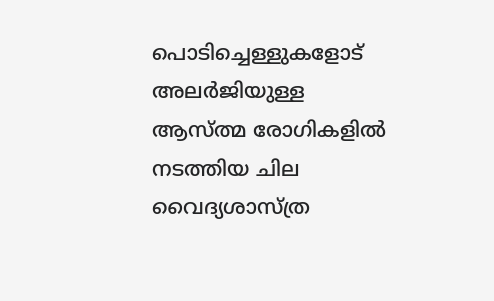പൊടിച്ചെള്ളുകളോട് അലർജിയുള്ള ആസ്ത്മ രോഗികളിൽ നടത്തിയ ചില വൈദ്യശാസ്ത്ര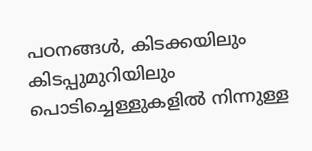പഠനങ്ങൾ, കിടക്കയിലും കിടപ്പുമുറിയിലും പൊടിച്ചെള്ളുകളിൽ നിന്നുള്ള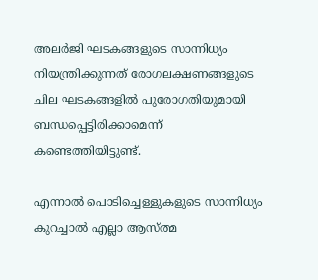അലർജി ഘടകങ്ങളുടെ സാന്നിധ്യം നിയന്ത്രിക്കുന്നത് രോഗലക്ഷണങ്ങളുടെ ചില ഘടകങ്ങളിൽ പുരോഗതിയുമായി ബന്ധപ്പെട്ടിരിക്കാമെന്ന് കണ്ടെത്തിയിട്ടുണ്ട്.

എന്നാൽ പൊടിച്ചെള്ളുകളുടെ സാന്നിധ്യം കുറച്ചാൽ എല്ലാ ആസ്ത്മ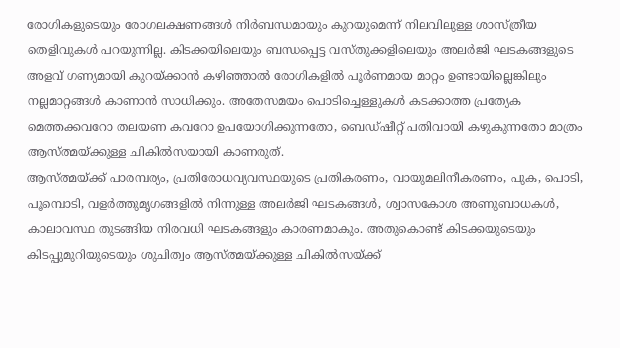രോഗികളുടെയും രോഗലക്ഷണങ്ങൾ നിർബന്ധമായും കുറയുമെന്ന് നിലവിലുള്ള ശാസ്ത്രീയ തെളിവുകൾ പറയുന്നില്ല. കിടക്കയിലെയും ബന്ധപ്പെട്ട വസ്തുക്കളിലെയും അലർജി ഘടകങ്ങളുടെ അളവ് ഗണ്യമായി കുറയ്ക്കാൻ കഴിഞ്ഞാൽ രോഗികളിൽ പൂർണമായ മാറ്റം ഉണ്ടായില്ലെങ്കിലും നല്ലമാറ്റങ്ങൾ കാണാൻ സാധിക്കും. അതേസമയം പൊടിച്ചെള്ളുകൾ കടക്കാത്ത പ്രത്യേക മെത്തക്കവറോ തലയണ കവറോ ഉപയോഗിക്കുന്നതോ, ബെഡ്ഷീറ്റ് പതിവായി കഴുകുന്നതോ മാത്രം ആസ്ത്മയ്ക്കുള്ള ചികിൽസയായി കാണരുത്.
ആസ്ത്മയ്ക്ക് പാരമ്പര്യം, പ്രതിരോധവ്യവസ്ഥയുടെ പ്രതികരണം, വായുമലിനീകരണം, പുക, പൊടി, പൂമ്പൊടി, വളർത്തുമൃഗങ്ങളിൽ നിന്നുള്ള അലർജി ഘടകങ്ങൾ, ശ്വാസകോശ അണുബാധകൾ, കാലാവസ്ഥ തുടങ്ങിയ നിരവധി ഘടകങ്ങളും കാരണമാകും. അതുകൊണ്ട് കിടക്കയുടെയും കിടപ്പുമുറിയുടെയും ശുചിത്വം ആസ്ത്മയ്ക്കുള്ള ചികിൽസയ്ക്ക്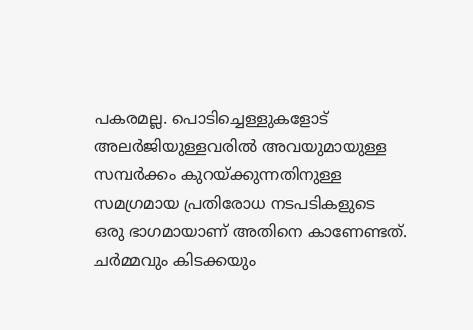പകരമല്ല. പൊടിച്ചെള്ളുകളോട് അലർജിയുള്ളവരിൽ അവയുമായുള്ള സമ്പർക്കം കുറയ്ക്കുന്നതിനുള്ള സമഗ്രമായ പ്രതിരോധ നടപടികളുടെ ഒരു ഭാഗമായാണ് അതിനെ കാണേണ്ടത്.
ചർമ്മവും കിടക്കയും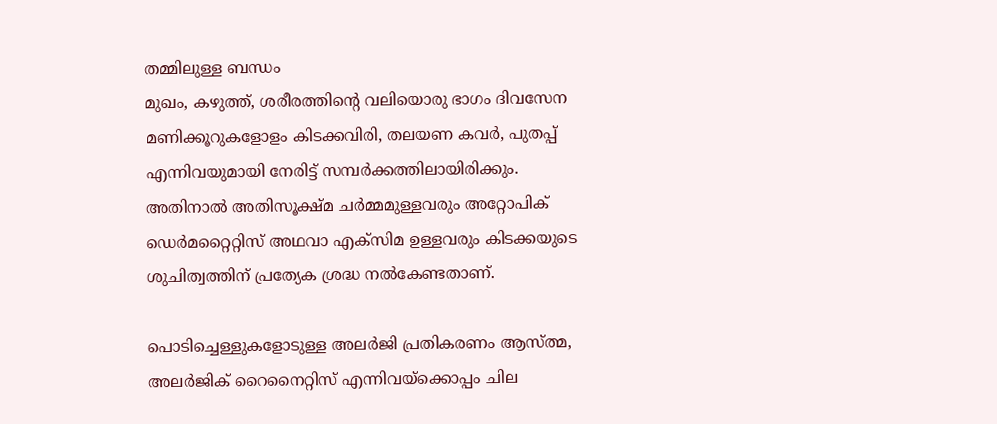തമ്മിലുള്ള ബന്ധം
മുഖം, കഴുത്ത്, ശരീരത്തിന്റെ വലിയൊരു ഭാഗം ദിവസേന മണിക്കൂറുകളോളം കിടക്കവിരി, തലയണ കവർ, പുതപ്പ് എന്നിവയുമായി നേരിട്ട് സമ്പർക്കത്തിലായിരിക്കും. അതിനാൽ അതിസൂക്ഷ്മ ചർമ്മമുള്ളവരും അറ്റോപിക് ഡെർമറ്റൈറ്റിസ് അഥവാ എക്സിമ ഉള്ളവരും കിടക്കയുടെ ശുചിത്വത്തിന് പ്രത്യേക ശ്രദ്ധ നൽകേണ്ടതാണ്.

പൊടിച്ചെള്ളുകളോടുള്ള അലർജി പ്രതികരണം ആസ്ത്മ, അലർജിക് റൈനൈറ്റിസ് എന്നിവയ്ക്കൊപ്പം ചില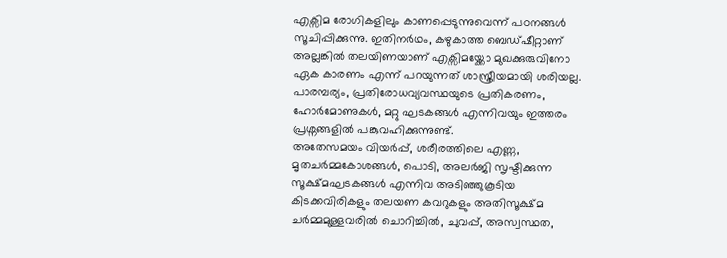എക്സിമ രോഗികളിലും കാണപ്പെടുന്നുവെന്ന് പഠനങ്ങൾ സൂചിപ്പിക്കുന്നു. ഇതിനർഥം, കഴുകാത്ത ബെഡ്ഷീറ്റാണ് അല്ലങ്കിൽ തലയിണയാണ് എക്സിമയ്ക്കോ മുഖക്കുരുവിനോ ഏക കാരണം എന്ന് പറയുന്നത് ശാസ്ത്രീയമായി ശരിയല്ല. പാരമ്പര്യം, പ്രതിരോധവ്യവസ്ഥയുടെ പ്രതികരണം, ഹോർമോണുകൾ, മറ്റു ഘടകങ്ങൾ എന്നിവയും ഇത്തരം പ്രശ്നങ്ങളിൽ പങ്കുവഹിക്കുന്നുണ്ട്.
അതേസമയം വിയർപ്പ്, ശരീരത്തിലെ എണ്ണ, മൃതചർമ്മകോശങ്ങൾ, പൊടി, അലർജി സൃഷ്ടിക്കുന്ന സൂക്ഷ്മഘടകങ്ങൾ എന്നിവ അടിഞ്ഞുകൂടിയ കിടക്കവിരികളും തലയണ കവറുകളും അതിസൂക്ഷ്മ ചർമ്മമുള്ളവരിൽ ചൊറിച്ചിൽ, ചുവപ്പ്, അസ്വസ്ഥത,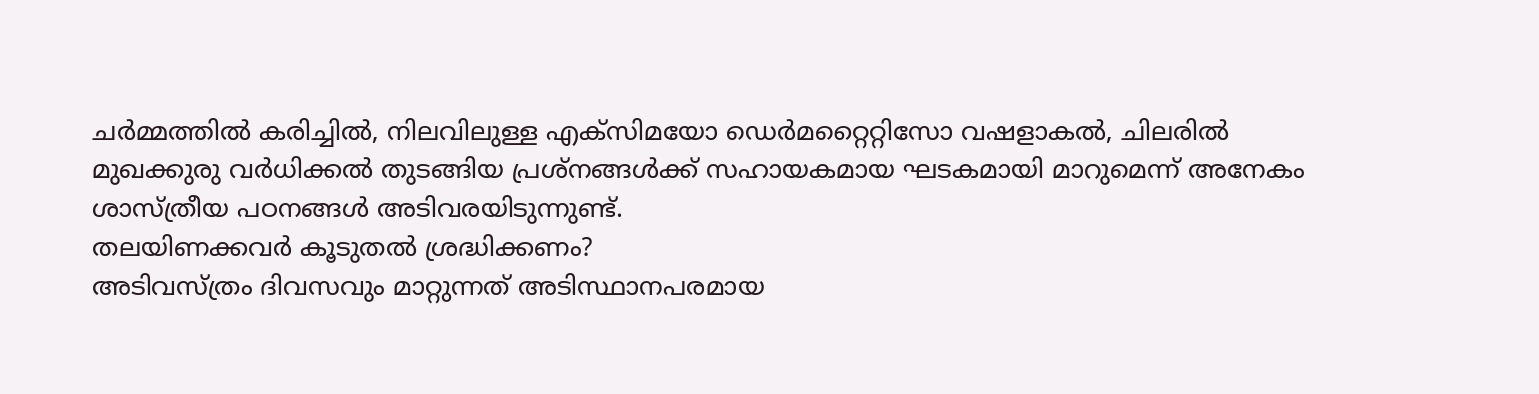ചർമ്മത്തിൽ കരിച്ചിൽ, നിലവിലുള്ള എക്സിമയോ ഡെർമറ്റൈറ്റിസോ വഷളാകൽ, ചിലരിൽ മുഖക്കുരു വർധിക്കൽ തുടങ്ങിയ പ്രശ്നങ്ങൾക്ക് സഹായകമായ ഘടകമായി മാറുമെന്ന് അനേകം ശാസ്ത്രീയ പഠനങ്ങൾ അടിവരയിടുന്നുണ്ട്.
തലയിണക്കവർ കൂടുതൽ ശ്രദ്ധിക്കണം?
അടിവസ്ത്രം ദിവസവും മാറ്റുന്നത് അടിസ്ഥാനപരമായ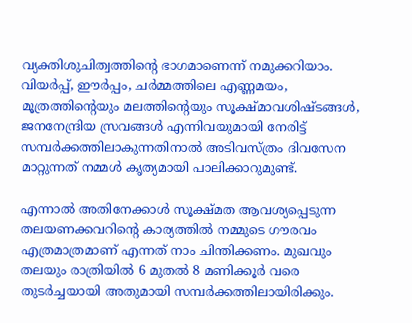വ്യക്തിശുചിത്വത്തിന്റെ ഭാഗമാണെന്ന് നമുക്കറിയാം. വിയർപ്പ്, ഈർപ്പം, ചർമ്മത്തിലെ എണ്ണമയം, മൂത്രത്തിന്റെയും മലത്തിന്റെയും സൂക്ഷ്മാവശിഷ്ടങ്ങൾ, ജനനേന്ദ്രിയ സ്രവങ്ങൾ എന്നിവയുമായി നേരിട്ട് സമ്പർക്കത്തിലാകുന്നതിനാൽ അടിവസ്ത്രം ദിവസേന മാറ്റുന്നത് നമ്മൾ കൃത്യമായി പാലിക്കാറുമുണ്ട്.

എന്നാൽ അതിനേക്കാൾ സൂക്ഷ്മത ആവശ്യപ്പെടുന്ന തലയണക്കവറിന്റെ കാര്യത്തിൽ നമ്മുടെ ഗൗരവം എത്രമാത്രമാണ് എന്നത് നാം ചിന്തിക്കണം. മുഖവും തലയും രാത്രിയിൽ 6 മുതൽ 8 മണിക്കൂർ വരെ തുടർച്ചയായി അതുമായി സമ്പർക്കത്തിലായിരിക്കും.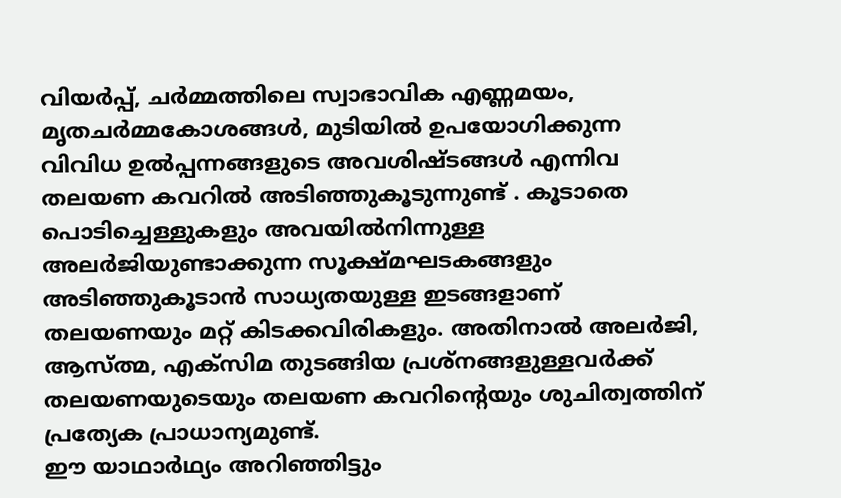വിയർപ്പ്, ചർമ്മത്തിലെ സ്വാഭാവിക എണ്ണമയം, മൃതചർമ്മകോശങ്ങൾ, മുടിയിൽ ഉപയോഗിക്കുന്ന വിവിധ ഉൽപ്പന്നങ്ങളുടെ അവശിഷ്ടങ്ങൾ എന്നിവ തലയണ കവറിൽ അടിഞ്ഞുകൂടുന്നുണ്ട് . കൂടാതെ പൊടിച്ചെള്ളുകളും അവയിൽനിന്നുള്ള അലർജിയുണ്ടാക്കുന്ന സൂക്ഷ്മഘടകങ്ങളും അടിഞ്ഞുകൂടാൻ സാധ്യതയുള്ള ഇടങ്ങളാണ് തലയണയും മറ്റ് കിടക്കവിരികളും. അതിനാൽ അലർജി, ആസ്ത്മ, എക്സിമ തുടങ്ങിയ പ്രശ്നങ്ങളുള്ളവർക്ക് തലയണയുടെയും തലയണ കവറിന്റെയും ശുചിത്വത്തിന് പ്രത്യേക പ്രാധാന്യമുണ്ട്.
ഈ യാഥാർഥ്യം അറിഞ്ഞിട്ടും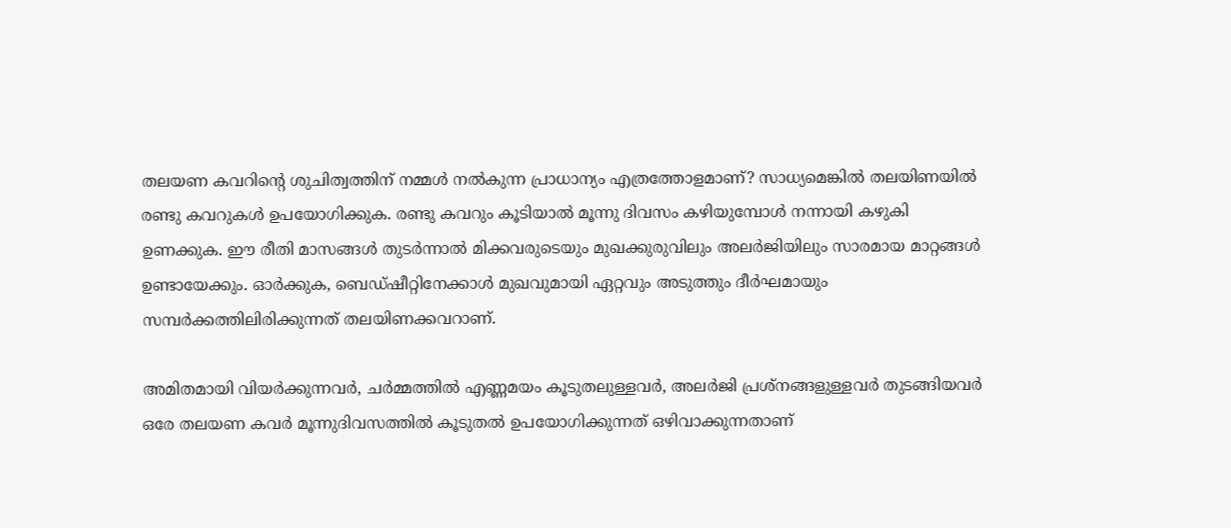തലയണ കവറിന്റെ ശുചിത്വത്തിന് നമ്മൾ നൽകുന്ന പ്രാധാന്യം എത്രത്തോളമാണ്? സാധ്യമെങ്കിൽ തലയിണയിൽ രണ്ടു കവറുകൾ ഉപയോഗിക്കുക. രണ്ടു കവറും കൂടിയാൽ മൂന്നു ദിവസം കഴിയുമ്പോൾ നന്നായി കഴുകി ഉണക്കുക. ഈ രീതി മാസങ്ങൾ തുടർന്നാൽ മിക്കവരുടെയും മുഖക്കുരുവിലും അലർജിയിലും സാരമായ മാറ്റങ്ങൾ ഉണ്ടായേക്കും. ഓർക്കുക, ബെഡ്ഷീറ്റിനേക്കാൾ മുഖവുമായി ഏറ്റവും അടുത്തും ദീർഘമായും സമ്പർക്കത്തിലിരിക്കുന്നത് തലയിണക്കവറാണ്.

അമിതമായി വിയർക്കുന്നവർ, ചർമ്മത്തിൽ എണ്ണമയം കൂടുതലുള്ളവർ, അലർജി പ്രശ്നങ്ങളുള്ളവർ തുടങ്ങിയവർ ഒരേ തലയണ കവർ മൂന്നുദിവസത്തിൽ കൂടുതൽ ഉപയോഗിക്കുന്നത് ഒഴിവാക്കുന്നതാണ്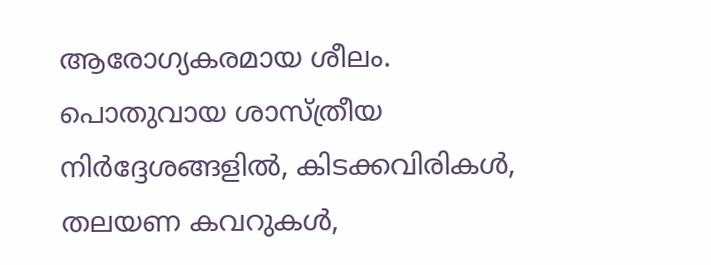ആരോഗ്യകരമായ ശീലം.
പൊതുവായ ശാസ്ത്രീയ നിർദ്ദേശങ്ങളിൽ, കിടക്കവിരികൾ, തലയണ കവറുകൾ,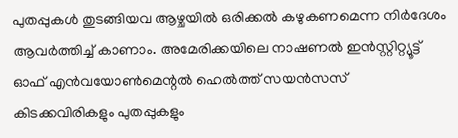പുതപ്പുകൾ തുടങ്ങിയവ ആഴ്ചയിൽ ഒരിക്കൽ കഴുകണമെന്ന നിർദേശം ആവർത്തിച്ച് കാണാം. അമേരിക്കയിലെ നാഷണൽ ഇൻസ്റ്റിറ്റ്യൂട്ട് ഓഫ് എൻവയോൺമെന്റൽ ഹെൽത്ത് സയൻസസ് കിടക്കവിരികളും പുതപ്പുകളും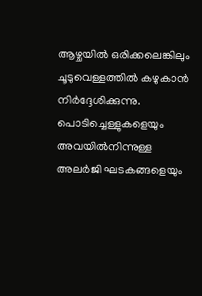ആഴ്ചയിൽ ഒരിക്കലെങ്കിലും ചൂടുവെള്ളത്തിൽ കഴുകാൻ നിർദ്ദേശിക്കുന്നു.
പൊടിച്ചെള്ളുകളെയും അവയിൽനിന്നുള്ള അലർജി ഘടകങ്ങളെയും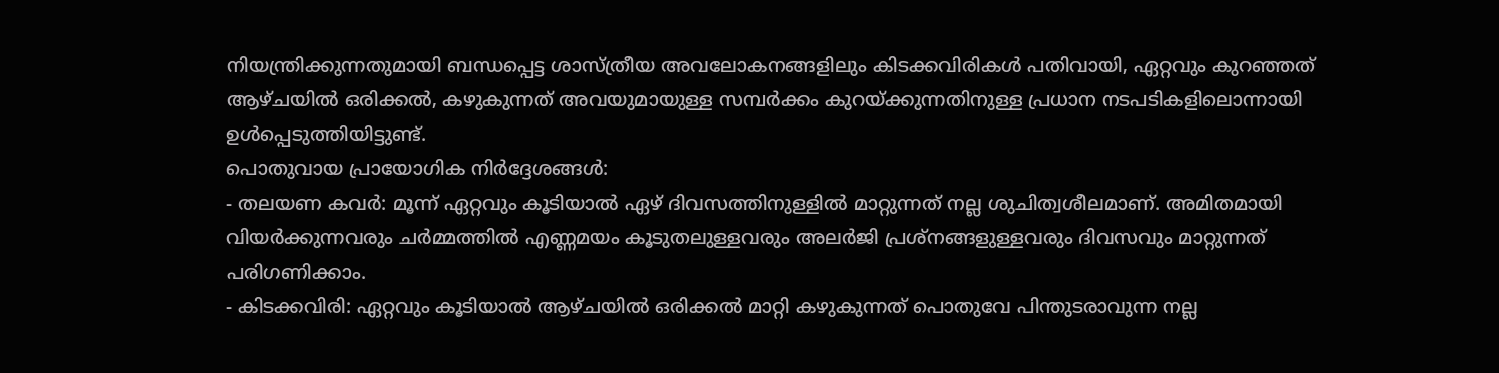നിയന്ത്രിക്കുന്നതുമായി ബന്ധപ്പെട്ട ശാസ്ത്രീയ അവലോകനങ്ങളിലും കിടക്കവിരികൾ പതിവായി, ഏറ്റവും കുറഞ്ഞത് ആഴ്ചയിൽ ഒരിക്കൽ, കഴുകുന്നത് അവയുമായുള്ള സമ്പർക്കം കുറയ്ക്കുന്നതിനുള്ള പ്രധാന നടപടികളിലൊന്നായി ഉൾപ്പെടുത്തിയിട്ടുണ്ട്.
പൊതുവായ പ്രായോഗിക നിർദ്ദേശങ്ങൾ:
- തലയണ കവർ: മൂന്ന് ഏറ്റവും കൂടിയാൽ ഏഴ് ദിവസത്തിനുള്ളിൽ മാറ്റുന്നത് നല്ല ശുചിത്വശീലമാണ്. അമിതമായി വിയർക്കുന്നവരും ചർമ്മത്തിൽ എണ്ണമയം കൂടുതലുള്ളവരും അലർജി പ്രശ്നങ്ങളുള്ളവരും ദിവസവും മാറ്റുന്നത് പരിഗണിക്കാം.
- കിടക്കവിരി: ഏറ്റവും കൂടിയാൽ ആഴ്ചയിൽ ഒരിക്കൽ മാറ്റി കഴുകുന്നത് പൊതുവേ പിന്തുടരാവുന്ന നല്ല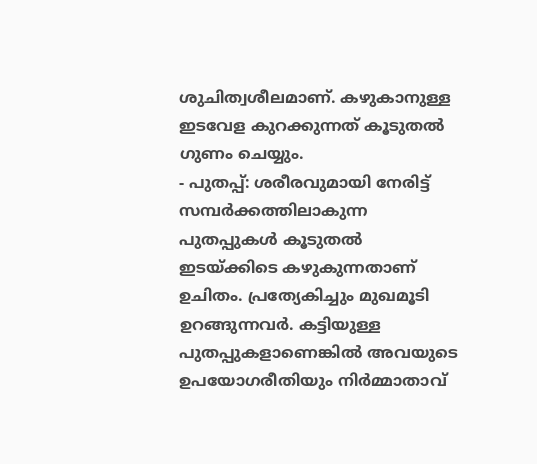ശുചിത്വശീലമാണ്. കഴുകാനുള്ള ഇടവേള കുറക്കുന്നത് കൂടുതൽ ഗുണം ചെയ്യും.
- പുതപ്പ്: ശരീരവുമായി നേരിട്ട് സമ്പർക്കത്തിലാകുന്ന പുതപ്പുകൾ കൂടുതൽ ഇടയ്ക്കിടെ കഴുകുന്നതാണ് ഉചിതം. പ്രത്യേകിച്ചും മുഖമൂടി ഉറങ്ങുന്നവർ. കട്ടിയുള്ള പുതപ്പുകളാണെങ്കിൽ അവയുടെ ഉപയോഗരീതിയും നിർമ്മാതാവ്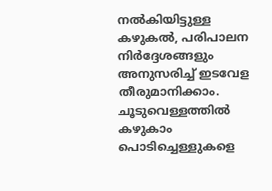നൽകിയിട്ടുള്ള കഴുകൽ, പരിപാലന നിർദ്ദേശങ്ങളും അനുസരിച്ച് ഇടവേള തീരുമാനിക്കാം.
ചൂടുവെള്ളത്തിൽ കഴുകാം
പൊടിച്ചെള്ളുകളെ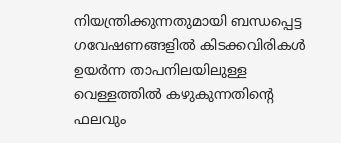നിയന്ത്രിക്കുന്നതുമായി ബന്ധപ്പെട്ട ഗവേഷണങ്ങളിൽ കിടക്കവിരികൾ ഉയർന്ന താപനിലയിലുള്ള വെള്ളത്തിൽ കഴുകുന്നതിന്റെ ഫലവും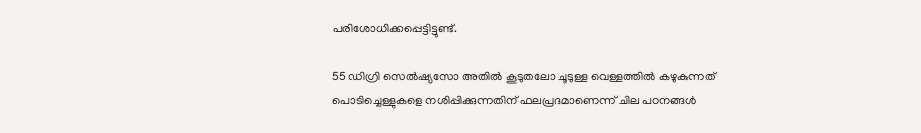പരിശോധിക്കപ്പെട്ടിട്ടുണ്ട്.

55 ഡിഗ്രി സെൽഷ്യസോ അതിൽ കൂടുതലോ ചൂടുള്ള വെള്ളത്തിൽ കഴുകുന്നത് പൊടിച്ചെള്ളുകളെ നശിപ്പിക്കുന്നതിന് ഫലപ്രദമാണെന്ന് ചില പഠനങ്ങൾ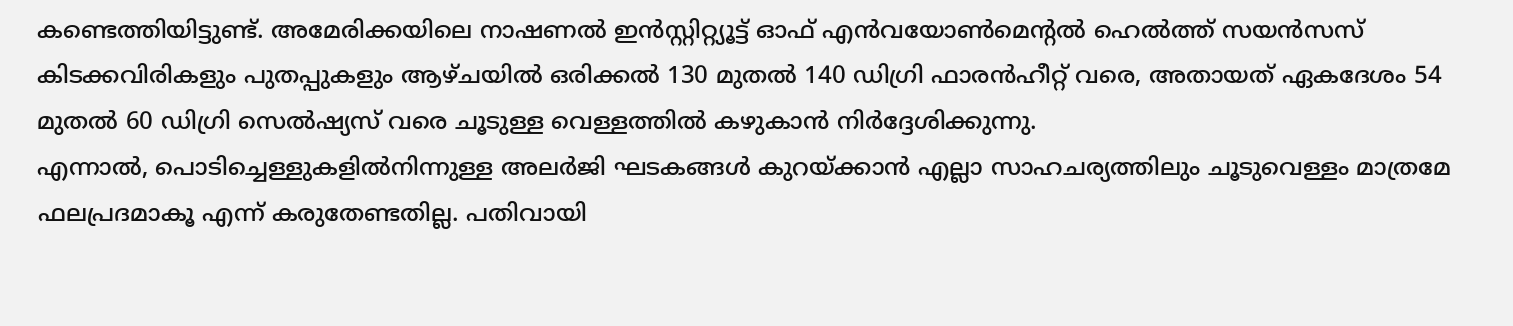കണ്ടെത്തിയിട്ടുണ്ട്. അമേരിക്കയിലെ നാഷണൽ ഇൻസ്റ്റിറ്റ്യൂട്ട് ഓഫ് എൻവയോൺമെന്റൽ ഹെൽത്ത് സയൻസസ് കിടക്കവിരികളും പുതപ്പുകളും ആഴ്ചയിൽ ഒരിക്കൽ 130 മുതൽ 140 ഡിഗ്രി ഫാരൻഹീറ്റ് വരെ, അതായത് ഏകദേശം 54 മുതൽ 60 ഡിഗ്രി സെൽഷ്യസ് വരെ ചൂടുള്ള വെള്ളത്തിൽ കഴുകാൻ നിർദ്ദേശിക്കുന്നു.
എന്നാൽ, പൊടിച്ചെള്ളുകളിൽനിന്നുള്ള അലർജി ഘടകങ്ങൾ കുറയ്ക്കാൻ എല്ലാ സാഹചര്യത്തിലും ചൂടുവെള്ളം മാത്രമേ ഫലപ്രദമാകൂ എന്ന് കരുതേണ്ടതില്ല. പതിവായി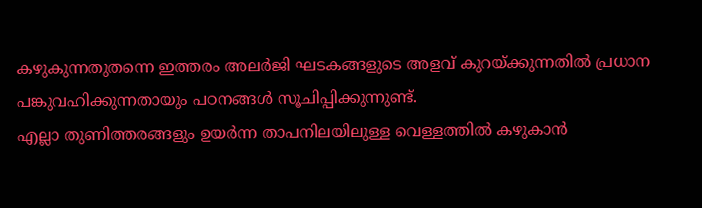കഴുകുന്നതുതന്നെ ഇത്തരം അലർജി ഘടകങ്ങളുടെ അളവ് കുറയ്ക്കുന്നതിൽ പ്രധാന പങ്കുവഹിക്കുന്നതായും പഠനങ്ങൾ സൂചിപ്പിക്കുന്നുണ്ട്.
എല്ലാ തുണിത്തരങ്ങളും ഉയർന്ന താപനിലയിലുള്ള വെള്ളത്തിൽ കഴുകാൻ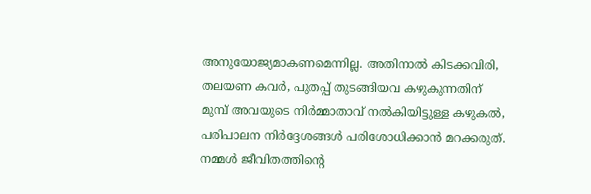അനുയോജ്യമാകണമെന്നില്ല. അതിനാൽ കിടക്കവിരി, തലയണ കവർ, പുതപ്പ് തുടങ്ങിയവ കഴുകുന്നതിന് മുമ്പ് അവയുടെ നിർമ്മാതാവ് നൽകിയിട്ടുള്ള കഴുകൽ, പരിപാലന നിർദ്ദേശങ്ങൾ പരിശോധിക്കാൻ മറക്കരുത്.
നമ്മൾ ജീവിതത്തിന്റെ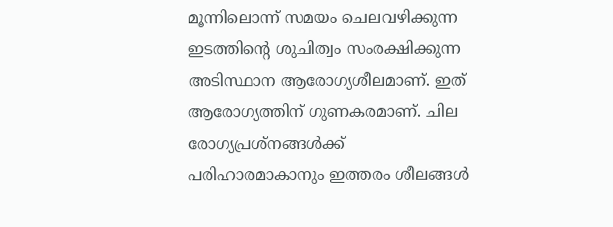മൂന്നിലൊന്ന് സമയം ചെലവഴിക്കുന്ന ഇടത്തിന്റെ ശുചിത്വം സംരക്ഷിക്കുന്ന അടിസ്ഥാന ആരോഗ്യശീലമാണ്. ഇത് ആരോഗ്യത്തിന് ഗുണകരമാണ്. ചില രോഗ്യപ്രശ്നങ്ങൾക്ക് പരിഹാരമാകാനും ഇത്തരം ശീലങ്ങൾ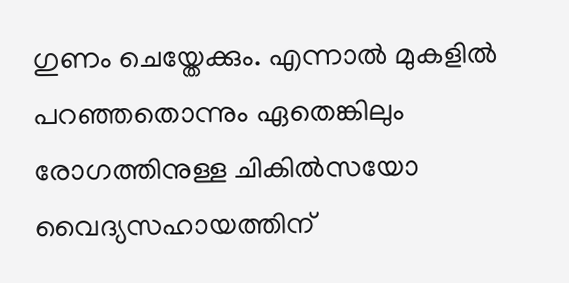ഗുണം ചെയ്തേക്കും. എന്നാൽ മുകളിൽ പറഞ്ഞതൊന്നും ഏതെങ്കിലും രോഗത്തിനുള്ള ചികിൽസയോ വൈദ്യസഹായത്തിന്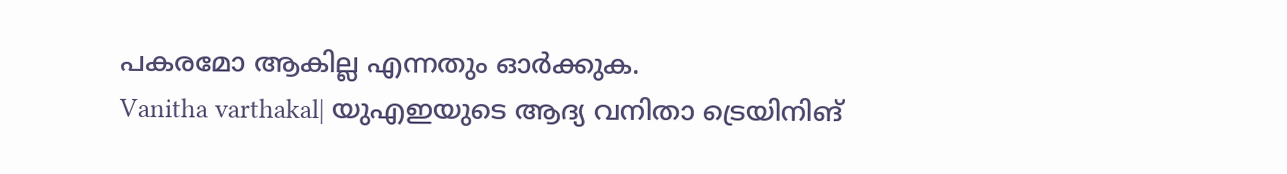പകരമോ ആകില്ല എന്നതും ഓർക്കുക.
Vanitha varthakal| യുഎഇയുടെ ആദ്യ വനിതാ ട്രെയിനിങ്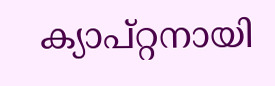ക്യാപ്റ്റനായി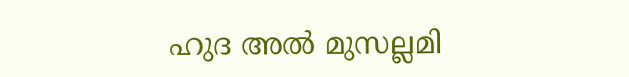ഹുദ അൽ മുസല്ലമി